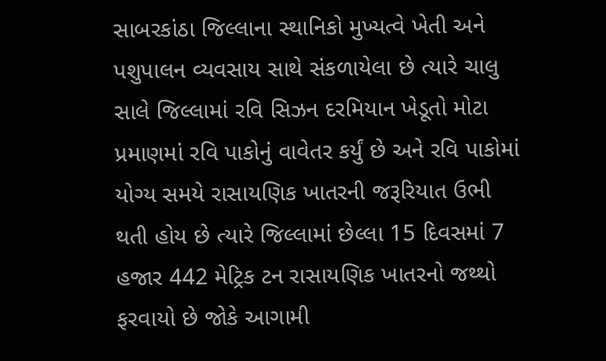સાબરકાંઠા જિલ્લાના સ્થાનિકો મુખ્યત્વે ખેતી અને પશુપાલન વ્યવસાય સાથે સંકળાયેલા છે ત્યારે ચાલુ સાલે જિલ્લામાં રવિ સિઝન દરમિયાન ખેડૂતો મોટા પ્રમાણમાં રવિ પાકોનું વાવેતર કર્યું છે અને રવિ પાકોમાં યોગ્ય સમયે રાસાયણિક ખાતરની જરૂરિયાત ઉભી થતી હોય છે ત્યારે જિલ્લામાં છેલ્લા 15 દિવસમાં 7 હજાર 442 મેટ્રિક ટન રાસાયણિક ખાતરનો જથ્થો ફરવાયો છે જોકે આગામી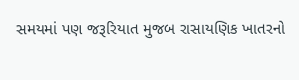સમયમાં પણ જરૂરિયાત મુજબ રાસાયણિક ખાતરનો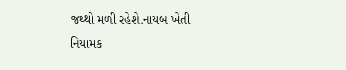જથ્થો મળી રહેશે.નાયબ ખેતી નિયામક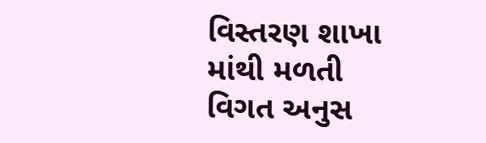વિસ્તરણ શાખા માંથી મળતી વિગત અનુસ